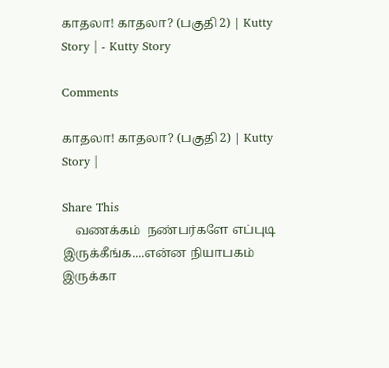காதலா! காதலா? (பகுதி 2) | Kutty Story | - Kutty Story

Comments

காதலா! காதலா? (பகுதி 2) | Kutty Story |

Share This
    வணக்கம்  நண்பர்களே எப்புடி இருக்கீங்க....என்ன நியாபகம் இருக்கா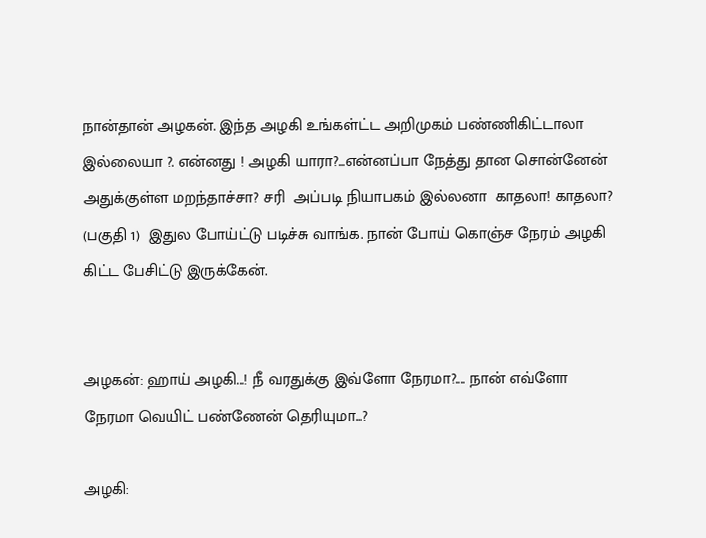நான்தான் அழகன். இந்த அழகி உங்கள்ட்ட அறிமுகம் பண்ணிகிட்டாலா இல்லையா ?. என்னது ! அழகி யாரா?...என்னப்பா நேத்து தான சொன்னேன் அதுக்குள்ள மறந்தாச்சா? சரி  அப்படி நியாபகம் இல்லனா  காதலா! காதலா? (பகுதி 1)  இதுல போய்ட்டு படிச்சு வாங்க. நான் போய் கொஞ்ச நேரம் அழகி கிட்ட பேசிட்டு இருக்கேன்.


அழகன்: ஹாய் அழகி...! நீ வரதுக்கு இவ்ளோ நேரமா?.... நான் எவ்ளோ நேரமா வெயிட் பண்ணேன் தெரியுமா...?

அழகி: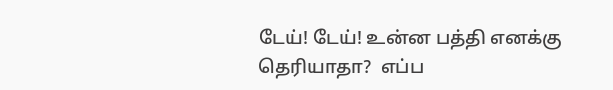டேய்! டேய்! உன்ன பத்தி எனக்கு தெரியாதா?  எப்ப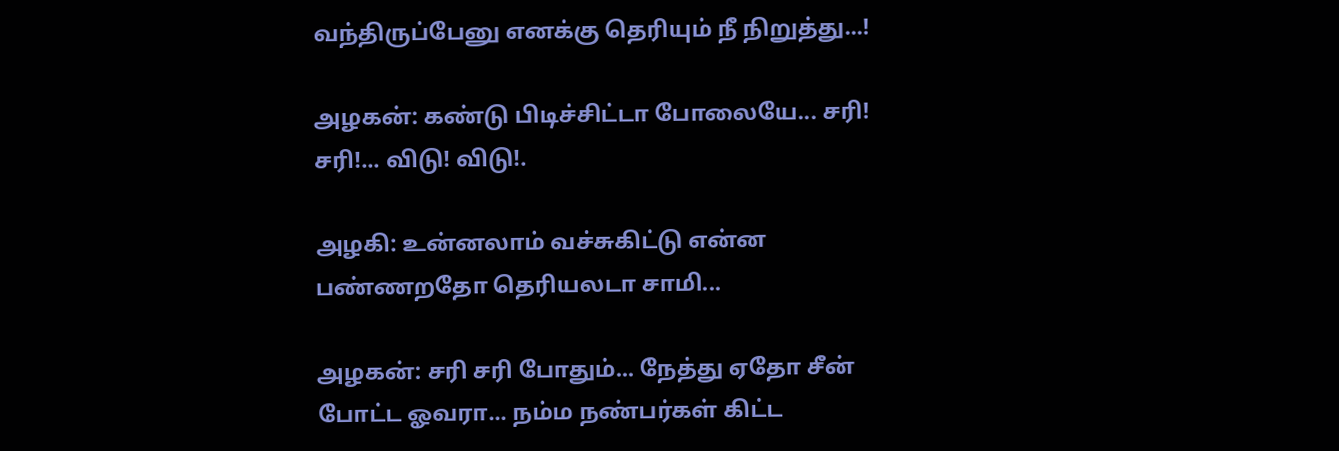வந்திருப்பேனு எனக்கு தெரியும் நீ நிறுத்து...!

அழகன்: கண்டு பிடிச்சிட்டா போலையே... சரி! சரி!... விடு! விடு!.

அழகி: உன்னலாம் வச்சுகிட்டு என்ன பண்ணறதோ தெரியலடா சாமி...

அழகன்: சரி சரி போதும்... நேத்து ஏதோ சீன் போட்ட ஓவரா... நம்ம நண்பர்கள் கிட்ட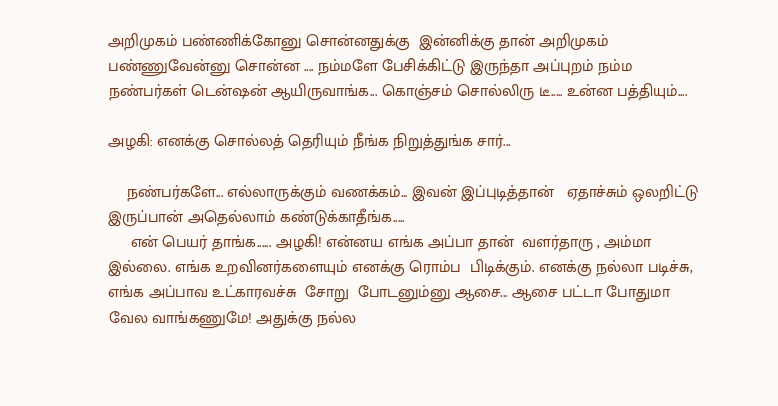அறிமுகம் பண்ணிக்கோனு சொன்னதுக்கு  இன்னிக்கு தான் அறிமுகம் பண்ணுவேன்னு சொன்ன .... நம்மளே பேசிக்கிட்டு இருந்தா அப்புறம் நம்ம நண்பர்கள் டென்ஷன் ஆயிருவாங்க... கொஞ்சம் சொல்லிரு டீ..... உன்ன பத்தியும்....

அழகி: எனக்கு சொல்லத் தெரியும் நீங்க நிறுத்துங்க சார்...

    நண்பர்களே... எல்லாருக்கும் வணக்கம்... இவன் இப்புடித்தான்   ஏதாச்சும் ஒலறிட்டு இருப்பான் அதெல்லாம் கண்டுக்காதீங்க.....
     என் பெயர் தாங்க...... அழகி! என்னய எங்க அப்பா தான்  வளர்தாரு , அம்மா இல்லை. எங்க உறவினர்களையும் எனக்கு ரொம்ப  பிடிக்கும். எனக்கு நல்லா படிச்சு, எங்க அப்பாவ உட்காரவச்சு  சோறு  போடனும்னு ஆசை... ஆசை பட்டா போதுமா வேல வாங்கணுமே! அதுக்கு நல்ல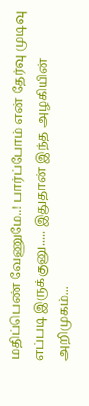மதிப்பெண் வேணுமே..! பார்ப்போம் என் தேர்வு முடிவு எப்படி இருக்குனு..... இதுதான் இந்த அழகியின் அறிமுகம்...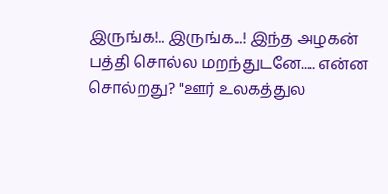இருங்க!.. இருங்க...! இந்த அழகன் பத்தி சொல்ல மறந்துடனே..... என்ன சொல்றது? "ஊர் உலகத்துல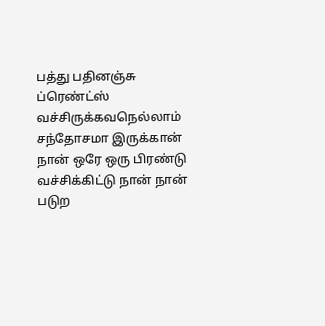பத்து பதினஞ்சு ப்ரெண்ட்ஸ் வச்சிருக்கவநெல்லாம் சந்தோசமா இருக்கான் நான் ஒரே ஒரு பிரண்டு வச்சிக்கிட்டு நான் நான் படுற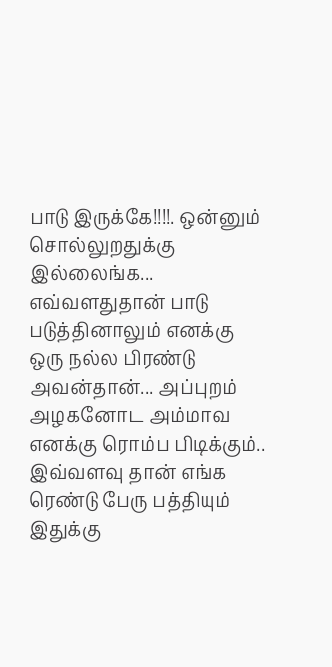பாடு இருக்கே!!!!. ஒன்னும் சொல்லுறதுக்கு இல்லைங்க... எவ்வளதுதான் பாடு படுத்தினாலும் எனக்கு ஒரு நல்ல பிரண்டு அவன்தான்... அப்புறம் அழகனோட அம்மாவ எனக்கு ரொம்ப பிடிக்கும்.. இவ்வளவு தான் எங்க ரெண்டு பேரு பத்தியும்  இதுக்கு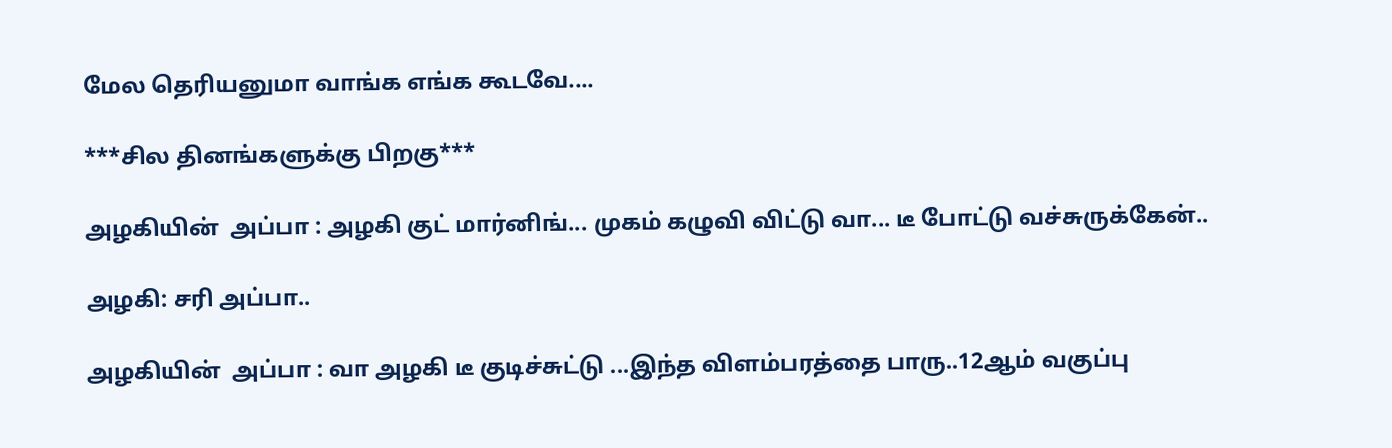மேல தெரியனுமா வாங்க எங்க கூடவே....

***சில தினங்களுக்கு பிறகு***

அழகியின்  அப்பா : அழகி குட் மார்னிங்... முகம் கழுவி விட்டு வா... டீ போட்டு வச்சுருக்கேன்..

அழகி: சரி அப்பா..

அழகியின்  அப்பா : வா அழகி டீ குடிச்சுட்டு ...இந்த விளம்பரத்தை பாரு..12ஆம் வகுப்பு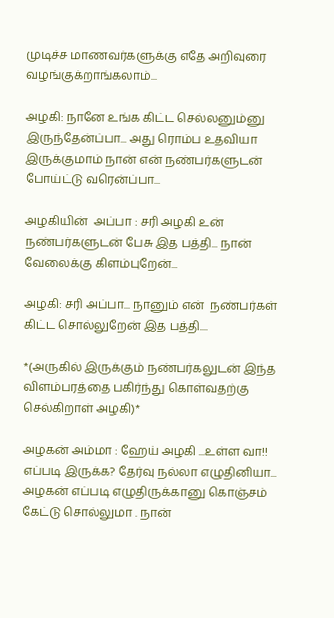முடிச்ச மாணவர்களுக்கு எதே அறிவுரை வழங்குக்றாங்கலாம்...

அழகி: நானே உங்க கிட்ட செல்லனும்னு இருந்தேன்ப்பா... அது ரொம்ப உதவியா இருக்குமாம் நான் என் நண்பர்களுடன் போய்ட்டு வரென்ப்பா...

அழகியின்  அப்பா : சரி அழகி உன் நண்பர்களுடன் பேசு இத பத்தி... நான் வேலைக்கு கிளம்புறேன்...

அழகி: சரி அப்பா... நானும் என்  நண்பர்கள் கிட்ட சொல்லுறேன் இத பத்தி....

*(அருகில் இருக்கும் நண்பர்கலுடன் இந்த விளம்பரத்தை பகிர்ந்து கொள்வதற்கு செல்கிறாள் அழகி)*

அழகன் அம்மா : ஹேய் அழகி ...உள்ள வா!! எப்படி இருக்க? தேர்வு நல்லா எழுதினியா... அழகன் எப்படி எழுதிருக்கானு கொஞ்சம் கேட்டு சொல்லுமா . நான்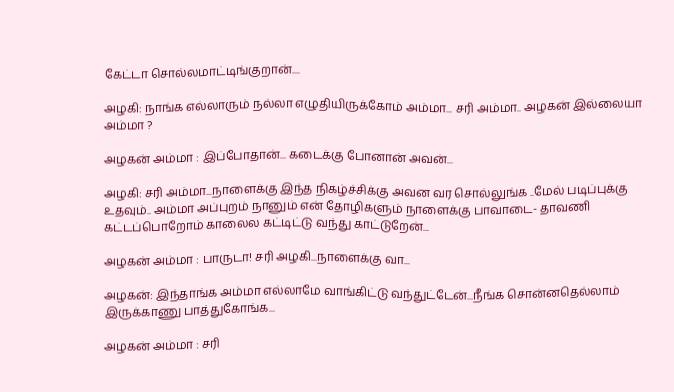கேட்டா சொல்லமாட்டிங்குறான்....

அழகி: நாங்க எல்லாரும் நல்லா எழுதியிருக்கோம் அம்மா... சரி அம்மா.. அழகன் இல்லையா அம்மா ?

அழகன் அம்மா : இப்போதான்... கடைக்கு போனான் அவன்...

அழகி: சரி அம்மா...நாளைக்கு இந்த நிகழ்ச்சிக்கு அவன வர சொல்லுங்க ..மேல் படிப்புக்கு உதவும்.. அம்மா அப்புறம் நானும் என் தோழிகளும் நாளைக்கு பாவாடை- தாவணி கட்டப்பொறோம் காலைல கட்டிட்டு வந்து காட்டுறேன்...

அழகன் அம்மா : பாருடா! சரி அழகி...நாளைக்கு வா...

அழகன்: இந்தாங்க அம்மா எல்லாமே வாங்கிட்டு வந்துட்டேன்...நீங்க சொன்னதெல்லாம் இருக்காணு பாத்துகோங்க...

அழகன் அம்மா : சரி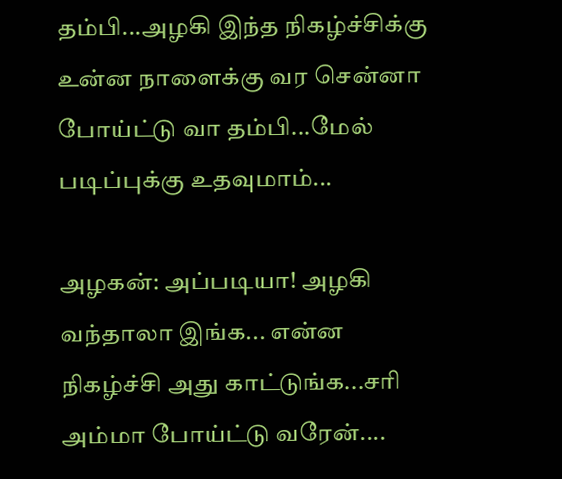தம்பி...அழகி இந்த நிகழ்ச்சிக்கு உன்ன நாளைக்கு வர சென்னா போய்ட்டு வா தம்பி...மேல் படிப்புக்கு உதவுமாம்...

அழகன்: அப்படியா! அழகி வந்தாலா இங்க... என்ன நிகழ்ச்சி அது காட்டுங்க...சரி அம்மா போய்ட்டு வரேன்....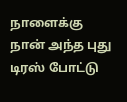நாளைக்கு நான் அந்த புது டிரஸ் போட்டு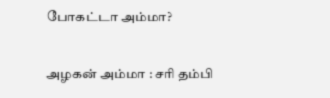போகட்டா அம்மா?

அழகன் அம்மா : சரி தம்பி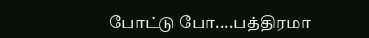போட்டு போ....பத்திரமா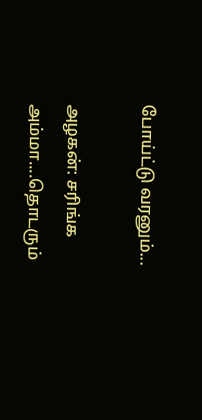போய்ட்டு வரனும்...

அழகன்: சரிங்க அம்மா....தொடரும்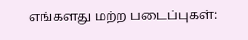எங்களது மற்ற படைப்புகள்: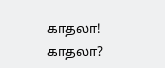காதலா! காதலா?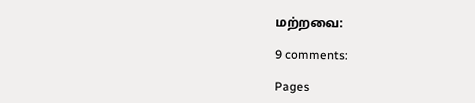மற்றவை:

9 comments:

Pages